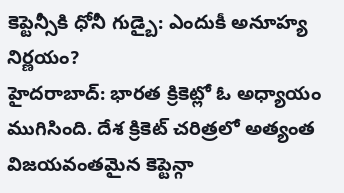కెప్టెన్సీకి ధోనీ గుడ్బై: ఎందుకీ అనూహ్య నిర్ణయం?
హైదరాబాద్: భారత క్రికెట్లో ఓ అధ్యాయం ముగిసింది. దేశ క్రికెట్ చరిత్రలో అత్యంత విజయవంతమైన కెప్టెన్గా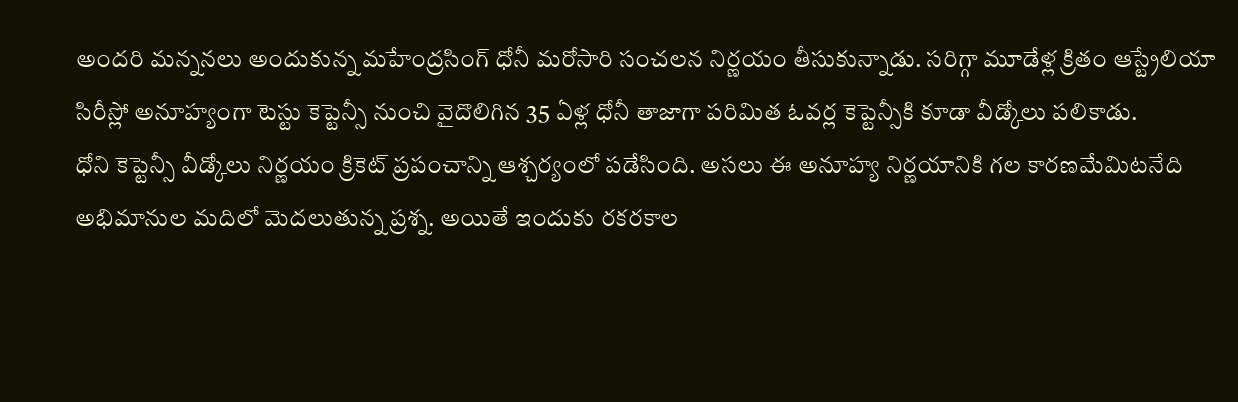అందరి మన్ననలు అందుకున్న మహేంద్రసింగ్ ధోనీ మరోసారి సంచలన నిర్ణయం తీసుకున్నాడు. సరిగ్గా మూడేళ్ల క్రితం ఆస్ట్రేలియా సిరీస్లో అనూహ్యంగా టెస్టు కెప్టెన్సీ నుంచి వైదొలిగిన 35 ఏళ్ల ధోనీ తాజాగా పరిమిత ఓవర్ల కెప్టెన్సీకి కూడా వీడ్కోలు పలికాడు.
ధోని కెప్టెన్సీ వీడ్కోలు నిర్ణయం క్రికెట్ ప్రపంచాన్ని ఆశ్చర్యంలో పడేసింది. అసలు ఈ అనూహ్య నిర్ణయానికి గల కారణమేమిటనేది అభిమానుల మదిలో మెదలుతున్న ప్రశ్న. అయితే ఇందుకు రకరకాల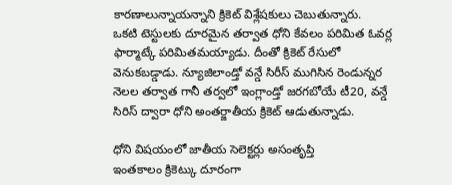కారణాలున్నాయన్నాని క్రికెట్ విశ్లేషకులు చెబుతున్నారు.
ఒకటి టెస్టులకు దూరమైన తర్వాత ధోని కేవలం పరిమిత ఓవర్ల ఫార్మాట్కే పరిమితమయ్యాడు. దీంతో క్రికెట్ రేసులో వెనుకబడ్డాడు. న్యూజిలాండ్తో వన్డే సిరీస్ ముగిసిన రెండున్నర నెలల తర్వాత గానీ తర్వలో ఇంగ్లాండ్తో జరగబోయే టీ20, వన్డే సిరిస్ ద్వారా ధోని అంతర్జాతీయ క్రికెట్ ఆడుతున్నాడు.

ధోని విషయంలో జాతీయ సెలెక్టర్లు అసంతృప్తి
ఇంతకాలం క్రికెట్కు దూరంగా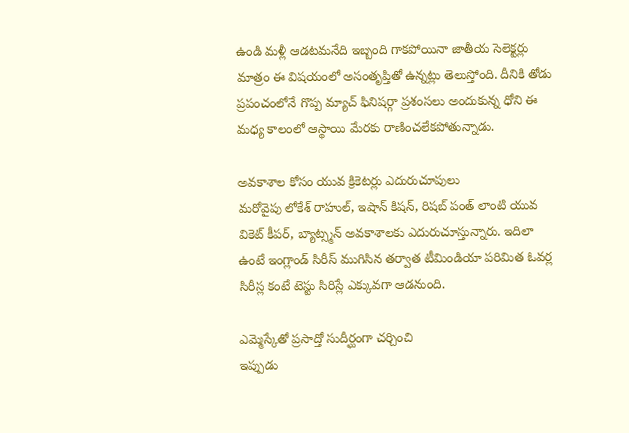ఉండి మళ్లీ ఆడటమనేది ఇబ్బంది గాకపోయినా జాతీయ సెలెక్టర్లు మాత్రం ఈ విషయంలో అసంతృప్తితో ఉన్నట్లు తెలుస్తోంది. దీనికి తోడు ప్రపంచంలోనే గొప్ప మ్యాచ్ ఫినిషర్గా ప్రశంసలు అందుకున్న ధోని ఈ మధ్య కాలంలో ఆస్థాయి మేరకు రాణించలేకపోతున్నాడు.

అవకాశాల కోసం యువ క్రికెటర్లు ఎదురుచూపులు
మరోవైపు లోకేశ్ రాహుల్, ఇషాన్ కిషన్, రిషబ్ పంత్ లాంటి యువ వికెట్ కీపర్, బ్యాట్స్మన్ అవకాశాలకు ఎదురుచూస్తున్నారు. ఇదిలా ఉంటే ఇంగ్లాండ్ సిరీస్ ముగిసిన తర్వాత టీమిండియా పరిమిత ఓవర్ల సిరీస్ల కంటే టెస్టు సిరిస్లే ఎక్కువగా ఆడనుంది.

ఎమ్మెస్కేతో ప్రసాద్తో సుదీర్ఘంగా చర్చించి
ఇప్పుడు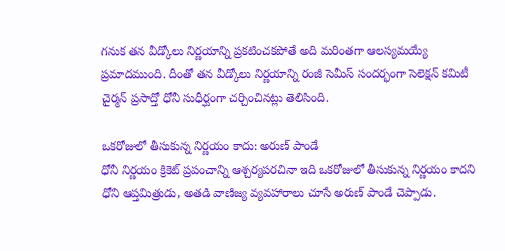గనుక తన వీడ్కోలు నిర్ణయాన్ని ప్రకటించకపోతే అది మరింతగా ఆలస్యమయ్యే ప్రమాదముంది. దీంతో తన వీడ్కోలు నిర్ణయాన్ని రంజీ సెమీస్ సందర్భంగా సెలెక్షన్ కమిటీ చైర్మన్ ప్రసాద్తో ధోనీ సుధీర్ఘంగా చర్చించినట్లు తెలిసింది.

ఒకరోజులో తీసుకున్న నిర్ణయం కాదు: అరుణ్ పాండే
ధోనీ నిర్ణయం క్రికెట్ ప్రపంచాన్ని ఆశ్చర్యపరచినా ఇది ఒకరోజులో తీసుకున్న నిర్ణయం కాదని ధోని ఆప్తమిత్రుడు, అతడి వాణిజ్య వ్యవహారాలు చూసే అరుణ్ పాండే చెప్పాడు.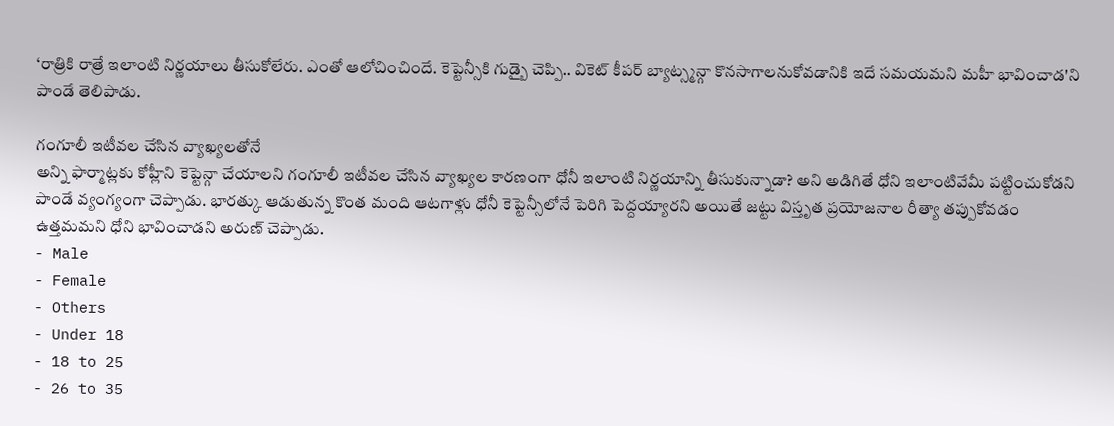‘రాత్రికి రాత్రే ఇలాంటి నిర్ణయాలు తీసుకోలేరు. ఎంతో ఆలోచించిందే. కెప్టెన్సీకి గుడ్బై చెప్పి.. వికెట్ కీపర్ బ్యాట్స్మన్గా కొనసాగాలనుకోవడానికి ఇదే సమయమని మహీ భావించాడ'ని పాండే తెలిపాడు.

గంగూలీ ఇటీవల చేసిన వ్యాఖ్యలతోనే
అన్ని ఫార్మాట్లకు కోహ్లీని కెప్టెన్గా చేయాలని గంగూలీ ఇటీవల చేసిన వ్యాఖ్యల కారణంగా ధోనీ ఇలాంటి నిర్ణయాన్ని తీసుకున్నాడా? అని అడిగితే ధోని ఇలాంటివేమీ పట్టించుకోడని పాండే వ్యంగ్యంగా చెప్పాడు. భారత్కు ఆడుతున్న కొంత మంది ఆటగాళ్లు ధోనీ కెప్టెన్సీలోనే పెరిగి పెద్దయ్యారని అయితే జట్టు విస్తృత ప్రయోజనాల రీత్యా తప్పుకోవడం ఉత్తమమని ధోని భావించాడని అరుణ్ చెప్పాడు.
- Male
- Female
- Others
- Under 18
- 18 to 25
- 26 to 35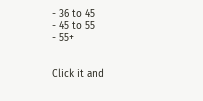- 36 to 45
- 45 to 55
- 55+


Click it and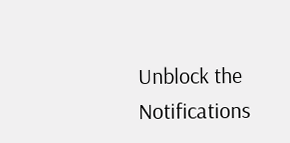Unblock the Notifications